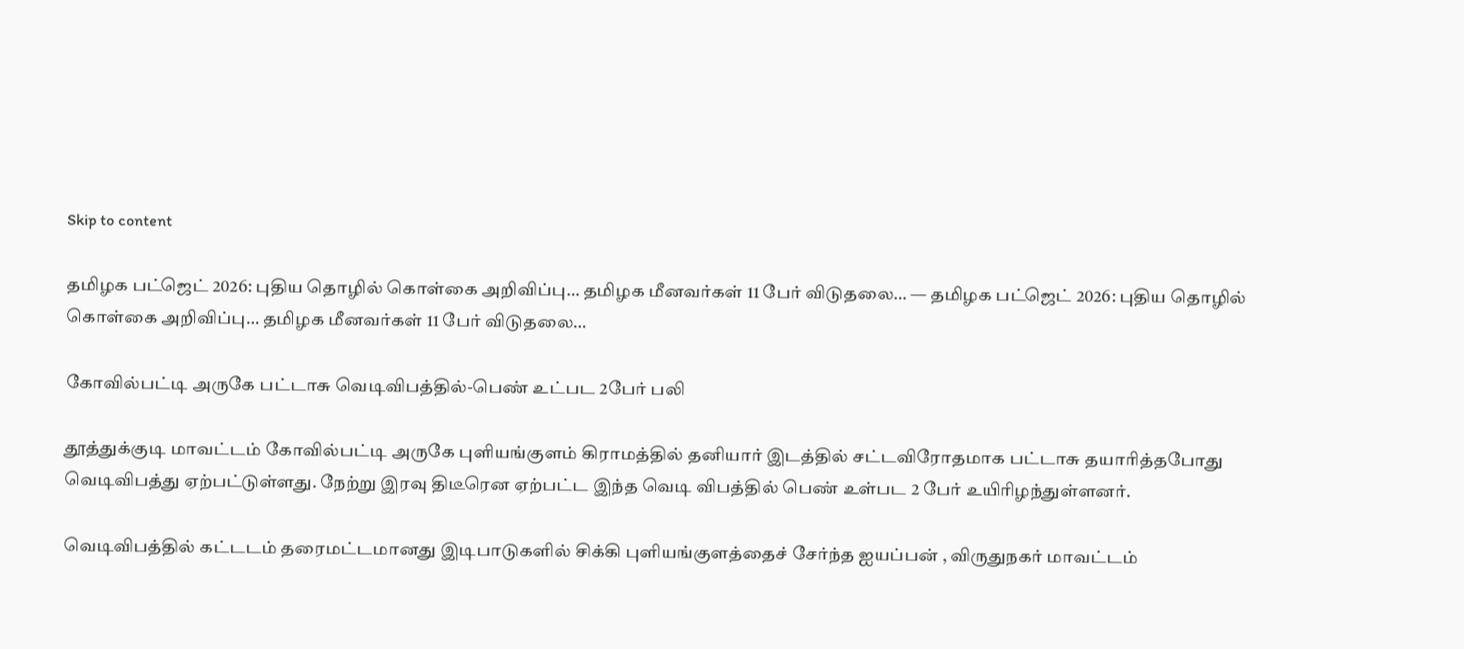Skip to content

தமிழக பட்ஜெட் 2026: புதிய தொழில் கொள்கை அறிவிப்பு… தமிழக மீனவர்கள் 11 பேர் விடுதலை… — தமிழக பட்ஜெட் 2026: புதிய தொழில் கொள்கை அறிவிப்பு… தமிழக மீனவர்கள் 11 பேர் விடுதலை…

கோவில்பட்டி அருகே பட்டாசு வெடிவிபத்தில்-பெண் உட்பட 2பேர் பலி

தூத்துக்குடி மாவட்டம் கோவில்பட்டி அருகே புளியங்குளம் கிராமத்தில் தனியார் இடத்தில் சட்டவிரோதமாக பட்டாசு தயாரித்தபோது வெடிவிபத்து ஏற்பட்டுள்ளது. நேற்று இரவு திடீரென ஏற்பட்ட இந்த வெடி விபத்தில் பெண் உள்பட 2 பேர் உயிரிழந்துள்ளனர்.

வெடிவிபத்தில் கட்டடம் தரைமட்டமானது இடிபாடுகளில் சிக்கி புளியங்குளத்தைச் சேர்ந்த ஐயப்பன் , விருதுநகர் மாவட்டம்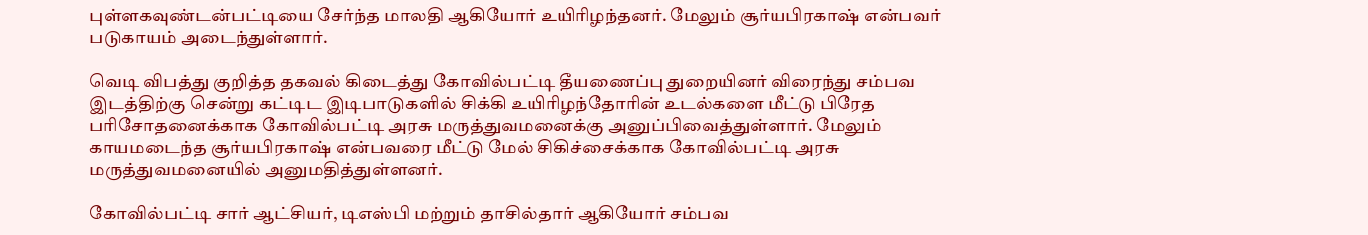புள்ளகவுண்டன்பட்டியை சேர்ந்த மாலதி ஆகியோர் உயிரிழந்தனர். மேலும் சூர்யபிரகாஷ் என்பவர் படுகாயம் அடைந்துள்ளார்.

வெடி விபத்து குறித்த தகவல் கிடைத்து கோவில்பட்டி தீயணைப்பு துறையினர் விரைந்து சம்பவ இடத்திற்கு சென்று கட்டிட இடிபாடுகளில் சிக்கி உயிரிழந்தோரின் உடல்களை மீட்டு பிரேத பரிசோதனைக்காக கோவில்பட்டி அரசு மருத்துவமனைக்கு அனுப்பிவைத்துள்ளார். மேலும் காயமடைந்த சூர்யபிரகாஷ் என்பவரை மீட்டு மேல் சிகிச்சைக்காக கோவில்பட்டி அரசு மருத்துவமனையில் அனுமதித்துள்ளனர்.

கோவில்பட்டி சார் ஆட்சியர், டிஎஸ்பி மற்றும் தாசில்தார் ஆகியோர் சம்பவ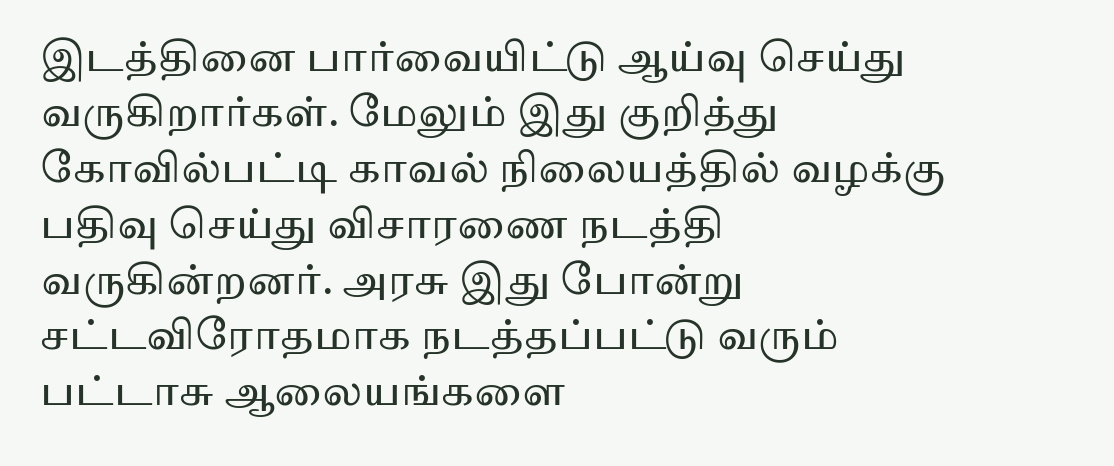இடத்தினை பார்வையிட்டு ஆய்வு செய்து வருகிறார்கள். மேலும் இது குறித்து கோவில்பட்டி காவல் நிலையத்தில் வழக்கு பதிவு செய்து விசாரணை நடத்தி வருகின்றனர். அரசு இது போன்று சட்டவிரோதமாக நடத்தப்பட்டு வரும் பட்டாசு ஆலையங்களை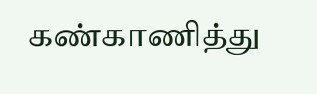கண்காணித்து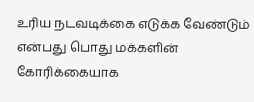உரிய நடவடிக்கை எடுக்க வேண்டும் என்பது பொது மக்களின் கோரிக்கையாக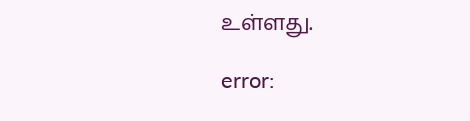உள்ளது.

error: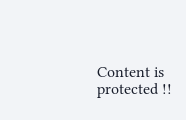Content is protected !!